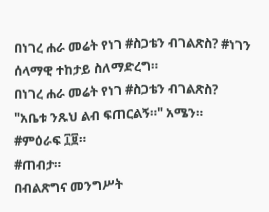በነገረ ሐራ መሬት የነገ #ስጋቴን ብገልጽስ? #ነገን ሰላማዊ ተከታይ ስለማድረግ።
በነገረ ሐራ መሬት የነገ #ስጋቴን ብገልጽስ?
"አቤቱ ንጹህ ልብ ፍጠርልኝ።" አሜን።
#ምዕራፍ ፲፱።
#ጠብታ።
በብልጽግና መንግሥት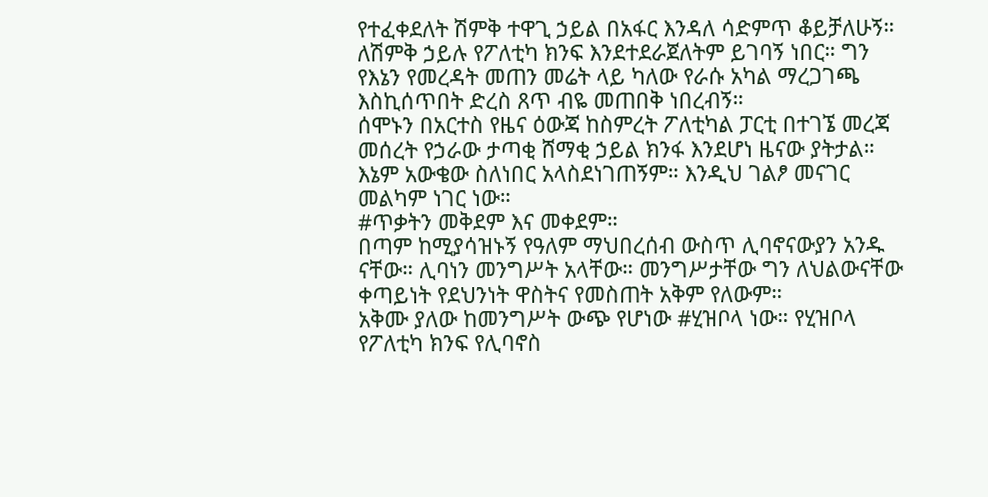የተፈቀደለት ሽምቅ ተዋጊ ኃይል በአፋር እንዳለ ሳድምጥ ቆይቻለሁኝ። ለሽምቅ ኃይሉ የፖለቲካ ክንፍ እንደተደራጀለትም ይገባኝ ነበር። ግን የእኔን የመረዳት መጠን መሬት ላይ ካለው የራሱ አካል ማረጋገጫ እስኪሰጥበት ድረስ ጸጥ ብዬ መጠበቅ ነበረብኝ።
ሰሞኑን በአርተስ የዜና ዕውጃ ከስምረት ፖለቲካል ፓርቲ በተገኜ መረጃ መሰረት የኃራው ታጣቂ ሸማቂ ኃይል ክንፋ እንደሆነ ዜናው ያትታል። እኔም አውቄው ስለነበር አላስደነገጠኝም። እንዲህ ገልፆ መናገር መልካም ነገር ነው።
#ጥቃትን መቅደም እና መቀደም።
በጣም ከሚያሳዝኑኝ የዓለም ማህበረሰብ ውስጥ ሊባኖናውያን አንዱ ናቸው። ሊባነን መንግሥት አላቸው። መንግሥታቸው ግን ለህልውናቸው ቀጣይነት የደህንነት ዋስትና የመስጠት አቅም የለውም።
አቅሙ ያለው ከመንግሥት ውጭ የሆነው #ሂዝቦላ ነው። የሂዝቦላ የፖለቲካ ክንፍ የሊባኖስ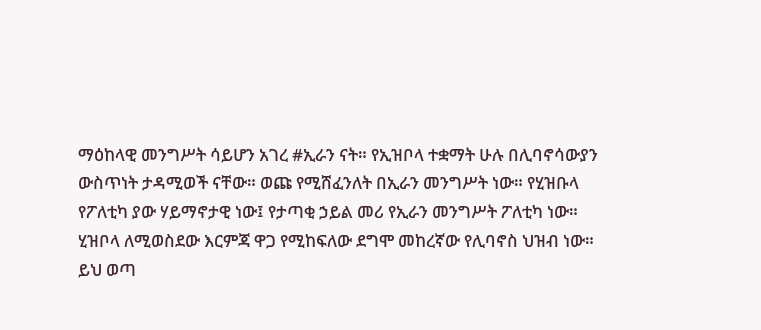ማዕከላዊ መንግሥት ሳይሆን አገረ #ኢራን ናት። የኢዝቦላ ተቋማት ሁሉ በሊባኖሳውያን ውስጥነት ታዳሚወች ናቸው። ወጩ የሚሸፈንለት በኢራን መንግሥት ነው። የሂዝቡላ የፖለቲካ ያው ሃይማኖታዊ ነው፤ የታጣቂ ኃይል መሪ የኢራን መንግሥት ፖለቲካ ነው።
ሂዝቦላ ለሚወስደው እርምጃ ዋጋ የሚከፍለው ደግሞ መከረኛው የሊባኖስ ህዝብ ነው። ይህ ወጣ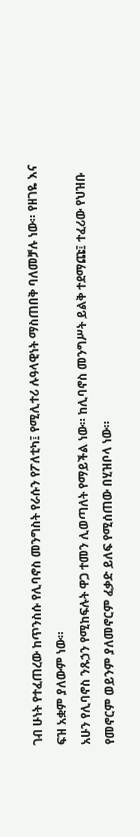ገብ ሁነት የተፈጠረው ከጥንስሱ የሊባኖስ መንግስት የራሱን የፖለቲካ፤ የሚሊተሪ ሉዓላዊነት ማስጠበቅ ባለመቻሉ ነው። የዘገዬ እና ፍዝ አቋም ያለውም ነው።
አሁን የሊባኖስ ንጹኃን የሚከፍሉት ዋጋ ተመን ሊወጣለት የማይችል ነው። ከሊባኖስ መንግሥት ይልቅ ተደማጩ፤ ተፈሪው የህዝቡ የመኖርም ወይንም ያለመኖርም ፈቃድ ይለፍ የሚሰጠው በሂዝቦላ ነው።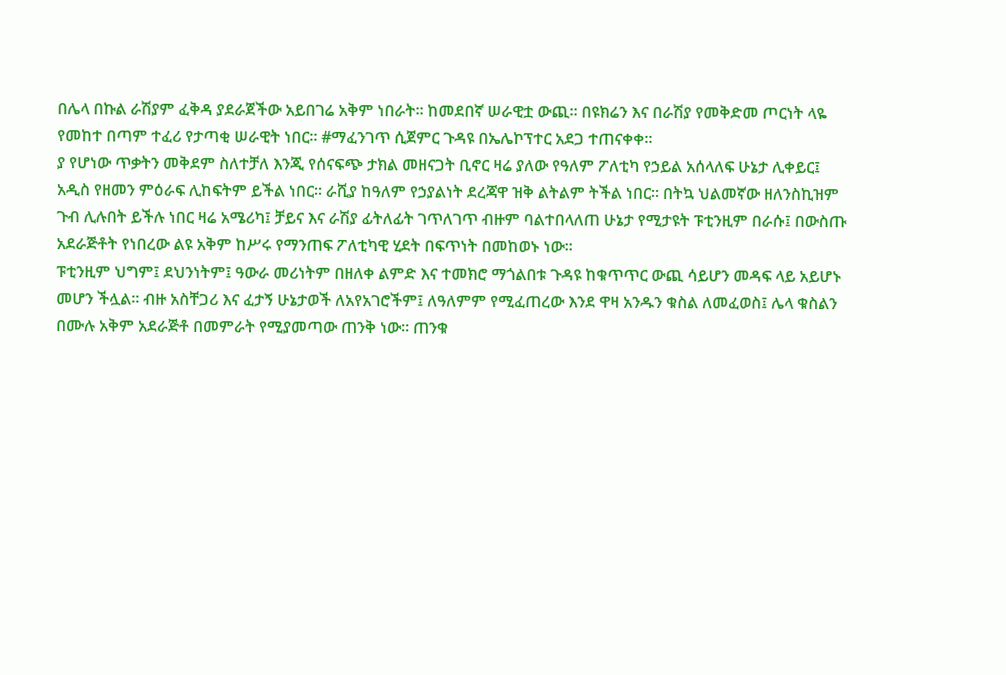በሌላ በኩል ራሽያም ፈቅዳ ያደራጀችው አይበገሬ አቅም ነበራት። ከመደበኛ ሠራዊቷ ውጪ። በዩክሬን እና በራሽያ የመቅድመ ጦርነት ላዬ የመከተ በጣም ተፈሪ የታጣቂ ሠራዊት ነበር። #ማፈንገጥ ሲጀምር ጉዳዩ በኤሌኮፕተር አደጋ ተጠናቀቀ።
ያ የሆነው ጥቃትን መቅደም ስለተቻለ እንጂ የሰናፍጭ ታክል መዘናጋት ቢኖር ዛሬ ያለው የዓለም ፖለቲካ የኃይል አሰላለፍ ሁኔታ ሊቀይር፤ አዲስ የዘመን ምዕራፍ ሊከፍትም ይችል ነበር። ራሺያ ከዓለም የኃያልነት ደረጃዋ ዝቅ ልትልም ትችል ነበር። በትኳ ህልመኛው ዘለንስኪዝም ጉብ ሊሉበት ይችሉ ነበር ዛሬ አሜሪካ፤ ቻይና እና ራሽያ ፊትለፊት ገጥለገጥ ብዙም ባልተበላለጠ ሁኔታ የሚታዩት ፑቲንዚም በራሱ፤ በውስጡ አደራጅቶት የነበረው ልዩ አቅም ከሥሩ የማንጠፍ ፖለቲካዊ ሂደት በፍጥነት በመከወኑ ነው።
ፑቲንዚም ህግም፤ ደህንነትም፤ ዓውራ መሪነትም በዘለቀ ልምድ እና ተመክሮ ማጎልበቱ ጉዳዩ ከቁጥጥር ውጪ ሳይሆን መዳፍ ላይ አይሆኑ መሆን ችሏል። ብዙ አስቸጋሪ እና ፈታኝ ሁኔታወች ለአየአገሮችም፤ ለዓለምም የሚፈጠረው እንደ ዋዛ አንዱን ቁስል ለመፈወስ፤ ሌላ ቁስልን በሙሉ አቅም አደራጅቶ በመምራት የሚያመጣው ጠንቅ ነው። ጠንቁ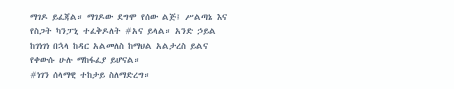ማገዶ ይፈጃል። ማገዶው ደግሞ የሰው ልጅ፤ ሥልጣኔ እና የስጋት ካንፓኒ ተፈቅዶለት #አና ይላል። አንድ ኃይል ከገነገነ በኋላ ከዳር አልመለስ ከማህል አልታረስ ይልና የቀውሱ ሁሉ ማከፋፈያ ይሆናል።
#ነገን ሰላማዊ ተከታይ ስለማድረግ።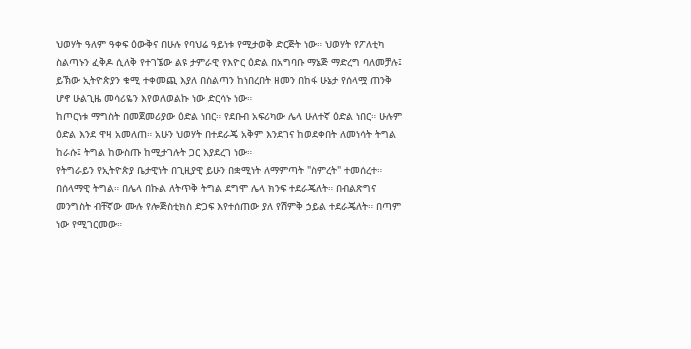ህወሃት ዓለም ዓቀፍ ዕውቅና በሁሉ የባህሬ ዓይነቱ የሚታወቅ ድርጅት ነው። ህወሃት የፖለቲካ ስልጣኑን ፈቅዶ ሲለቅ የተገኜው ልዩ ታምራዊ የእዮር ዕድል በአግባቡ ማኔጅ ማድረግ ባለመቻሉ፤ ይኽው ኢትዮጵያን ቁሚ ተቀመጪ እያለ በስልጣን ከነበረበት ዘመን በከፋ ሁኔታ የሰላሟ ጠንቅ ሆኖ ሁልጊዜ መሳሪዬን እየወለወልኩ ነው ድርሳኑ ነው።
ከጦርነቱ ማግስት በመጀመሪያው ዕድል ነበር። የደቡብ አፍሪካው ሌላ ሁለተኛ ዕድል ነበር። ሁሉም ዕድል እንደ ዋዛ አመለጠ። አሁን ህወሃት በተደራጄ አቅም እንደገና ከወደቀበት ለመነሳት ትግል ከራሱ፤ ትግል ከውስጡ ከሚታገሉት ጋር እያደረገ ነው።
የትግራይን የኢትዮጵያ ቤታዊነት በጊዚያዊ ይሁን በቋሚነት ለማምጣት "ስምረት" ተመሰረተ። በሰላማዊ ትግል። በሌላ በኩል ለትጥቅ ትግል ደግሞ ሌላ ክንፍ ተደራጄለት። በብልጽግና መንግስት ብቸኛው ሙሉ የሎጅስቲክስ ድጋፍ እየተሰጠው ያለ የሽምቅ ኃይል ተደራጄለት። በጣም ነው የሚገርመው።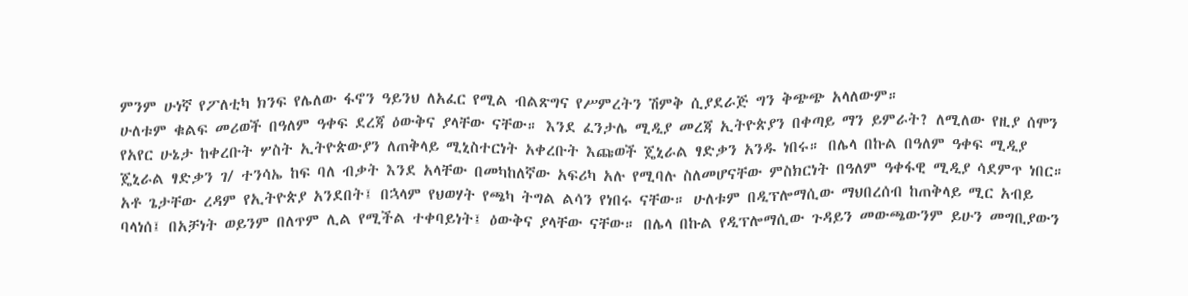ምንም ሁነኛ የፖለቲካ ክንፍ የሌለው ፋኖን ዓይንህ ለአፈር የሚል ብልጽግና የሥምረትን ሽምቅ ሲያደራጅ ግን ቅጭጭ አላለውም።
ሁለቱም ቁልፍ መሪወች በዓለም ዓቀፍ ደረጃ ዕውቅና ያላቸው ናቸው። እንደ ፈንታሌ ሚዲያ መረጃ ኢትዮጵያን በቀጣይ ማን ይምራት? ለሚለው የዚያ ሰሞን የአየር ሁኔታ ከቀረቡት ሦስት ኢትዮጵውያን ለጠቅላይ ሚኒስተርነት አቀረቡት እጩወች ጄኒራል ፃድቃን አንዱ ነበሩ። በሌላ በኩል በዓለም ዓቀፍ ሚዲያ ጄኒራል ፃድቃን ገ/ ተንሳኤ ከፍ ባለ ብቃት እንደ አላቸው በመካከለኛው አፍሪካ አሉ የሚባሉ ስለመሆናቸው ምስክርነት በዓለም ዓቀፋዊ ሚዲያ ሳደምጥ ነበር።
አቶ ጌታቸው ረዳም የኢትዮጵያ አንደበት፤ በኋላም የህወሃት የጫካ ትግል ልሳን የነበሩ ናቸው። ሁለቱም በዲፕሎማሲው ማህበረሰብ ከጠቅላይ ሚር አብይ ባላነሰ፤ በአቻነት ወይንም በለጥም ሊል የሚችል ተቀባይነት፤ ዕውቅና ያላቸው ናቸው። በሌላ በኩል የዲፕሎማሲው ጉዳይን መውጫውንም ይሁን መግቢያውን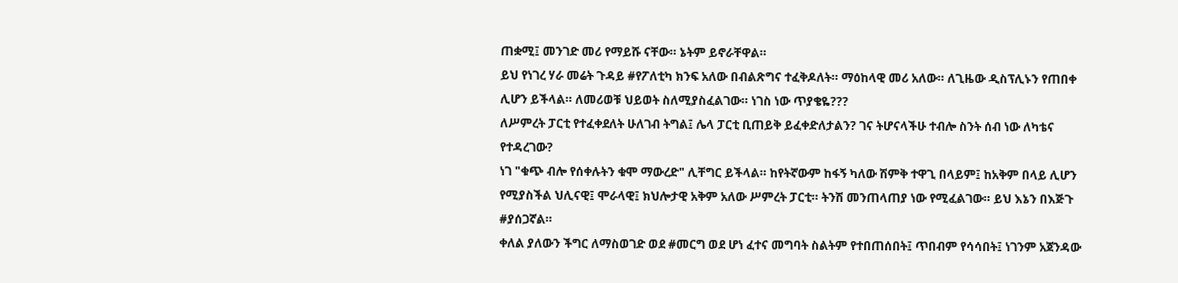ጠቋሚ፤ መንገድ መሪ የማይሹ ናቸው። ኔትም ይኖራቸዋል።
ይህ የነገረ ሃራ መሬት ጉዳይ #የፖለቲካ ክንፍ አለው በብልጽግና ተፈቅዶለት። ማዕከላዊ መሪ አለው። ለጊዜው ዲስፕሊኑን የጠበቀ ሊሆን ይችላል። ለመሪወቹ ህይወት ስለሚያስፈልገው። ነገስ ነው ጥያቄዬ???
ለሥምረት ፓርቲ የተፈቀደለት ሁለገብ ትግል፤ ሌላ ፓርቲ ቢጠይቅ ይፈቀድለታልን? ገና ትሆናላችሁ ተብሎ ስንት ሰብ ነው ለካቴና የተዳረገው?
ነገ "ቁጭ ብሎ የሰቀሉትን ቁሞ ማውረድ" ሊቸግር ይችላል። ከየትኛውም ከፋኝ ካለው ሽምቅ ተዋጊ በላይም፤ ከአቅም በላይ ሊሆን የሚያስችል ህሊናዊ፤ ሞራላዊ፤ ክህሎታዊ አቅም አለው ሥምረት ፓርቲ። ትንሽ መንጠላጠያ ነው የሚፈልገው። ይህ እኔን በእጅጉ #ያሰጋኛል።
ቀለል ያለውን ችግር ለማስወገድ ወደ #መርግ ወደ ሆነ ፈተና መግባት ስልትም የተበጠሰበት፤ ጥበብም የሳሳበት፤ ነገንም አጀንዳው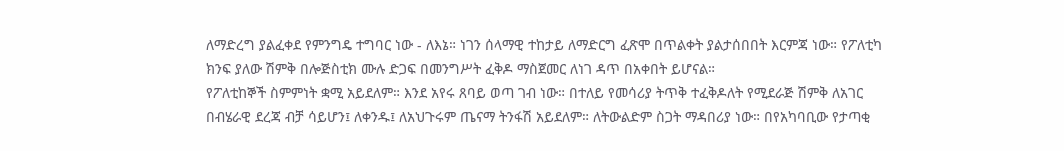ለማድረግ ያልፈቀደ የምንግዴ ተግባር ነው - ለእኔ። ነገን ሰላማዊ ተከታይ ለማድርግ ፈጽሞ በጥልቀት ያልታሰበበት እርምጃ ነው። የፖለቲካ ክንፍ ያለው ሽምቅ በሎጅስቲክ ሙሉ ድጋፍ በመንግሥት ፈቅዶ ማስጀመር ለነገ ዳጥ በአቀበት ይሆናል።
የፖለቲከኞች ስምምነት ቋሚ አይደለም። እንደ አየሩ ጸባይ ወጣ ገብ ነው። በተለይ የመሳሪያ ትጥቅ ተፈቅዶለት የሚደራጅ ሽምቅ ለአገር በብሄራዊ ደረጃ ብቻ ሳይሆን፤ ለቀንዱ፤ ለአህጉሩም ጤናማ ትንፋሽ አይደለም። ለትውልድም ስጋት ማዳበሪያ ነው። በየአካባቢው የታጣቂ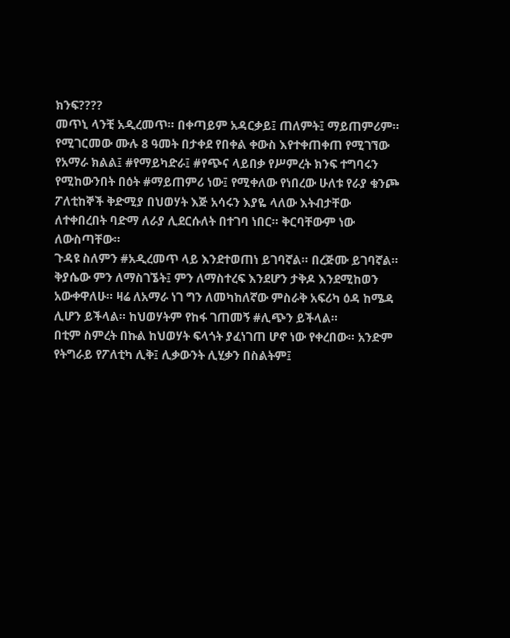ክንፍ????
መጥኒ ላንቺ አዲረመጥ። በቀጣይም አዳርቃይ፤ ጠለምት፤ ማይጠምሪም።
የሚገርመው ሙሉ 8 ዓመት በታቀደ የበቀል ቀውስ እየተቀጠቀጠ የሚገኘው የአማራ ክልል፤ #የማይካድራ፤ #የጭና ላይበቃ የሥምረት ክንፍ ተግባሩን የሚከውንበት በዕት #ማይጠምሪ ነው፤ የሚቀለው የነበረው ሁለቱ የራያ ቁንጮ ፖለቲከኞች ቅድሚያ በህወሃት እጅ አሳሩን እያዬ ላለው እትብታቸው ለተቀበረበት ባድማ ለራያ ሊደርሱለት በተገባ ነበር። ቅርባቸውም ነው ለውስጣቸው።
ጉዳዩ ስለምን #አዲረመጥ ላይ እንደተወጠነ ይገባኛል። በረጅሙ ይገባኛል። ቅያሴው ምን ለማስገኜት፤ ምን ለማስተረፍ እንደሆን ታቅዶ እንደሚከወን አውቀዋለሁ። ዛሬ ለአማራ ነገ ግን ለመካከለኛው ምስራቅ አፍሪካ ዕዳ ከሜዳ ሊሆን ይችላል። ከህወሃትም የከፋ ገጠመኝ #ሊጭን ይችላል።
በቲም ስምረት በኩል ከህወሃት ፍላጎት ያፈነገጠ ሆኖ ነው የቀረበው። አንድም የትግራይ የፖለቲካ ሊቅ፤ ሊቃውንት ሊሂቃን በስልትም፤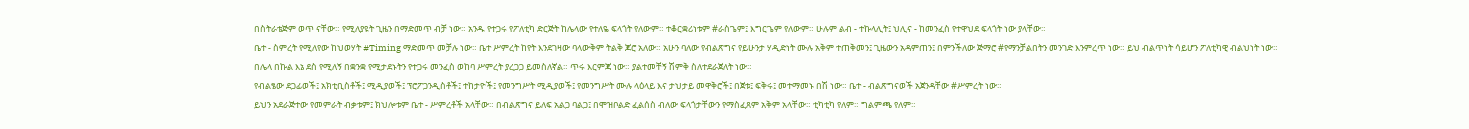በስትራቴጅም ወጥ ናቸው። የሚለያዩት ጊዜን በማድመጥ ብቻ ነው። አንዱ የተጋሩ የፖለቲካ ድርጅት ከሌላው የተለዬ ፍላጎት የለውም። ተቆርቋሪነቱም #ራስጌም፤ እግርጌም የለውም። ሁሉም ልብ - ተኩላሊት፤ ህሊና - ከመንፈስ የተዋህደ ፍላጎት ነው ያላቸው።
ቤተ - ስምረት የሚለየው ከህወሃት #Timing ማድመጥ መቻሉ ነው። ቤተ ሥምረት ከየት እንደገዛው ባላውቅም ትልቅ ጆሮ አለው። አሁን ባለው የብልጽግና የይሁንታ ሃዲድነት ሙሉ አቅም ተጠቅመን፤ ጊዜውን አዳምጠን፤ በምንችለው ጅማሮ #የማንቻልበትን መንገድ እንምረጥ ነው። ይህ ብልጥነት ሳይሆን ፖለቲካዊ ብልህነት ነው።
በሌላ በኩል እኔ ደስ የሚለኝ በቋንቋ የሚታደኑትን የተጋሩ መንፈስ ወከባ ሥምረት ያረጋጋ ይመስለኛል። ጥሩ እርምጃ ነው። ያልተመቸኝ ሽምቅ ስለተደራጀለት ነው።
የብልፄው ደጋፊወች፤ አክቲቢስቶች፤ ሚዲያወች፤ ፕሮፖጋንዲስቶች፤ ተከታዮች፤ የመንግሥት ሚዲያወች፤ የመንግሥት ሙሉ ላዕላይ እና ታህታይ መዋቅሮች፤ በጀቱ፤ ፍቅሩ፤ መተማመኑ በሽ ነው። ቤተ - ብልጽግናወች አጀንዳቸው #ሥምረት ነው።
ይህን አደራጅተው የመምራት ብቃቱም፤ ክህሎቱም ቤተ - ሥምረቶች አላቸው። በብልጽግና ይለፍ አልጋ ባልጋ፤ በሞዝቦልድ ፈልሰስ ብለው ፍላጎታቸውን የማስፈጸም አቅም አላቸው። ቲካቲካ የለም። ግልምጫ የለም።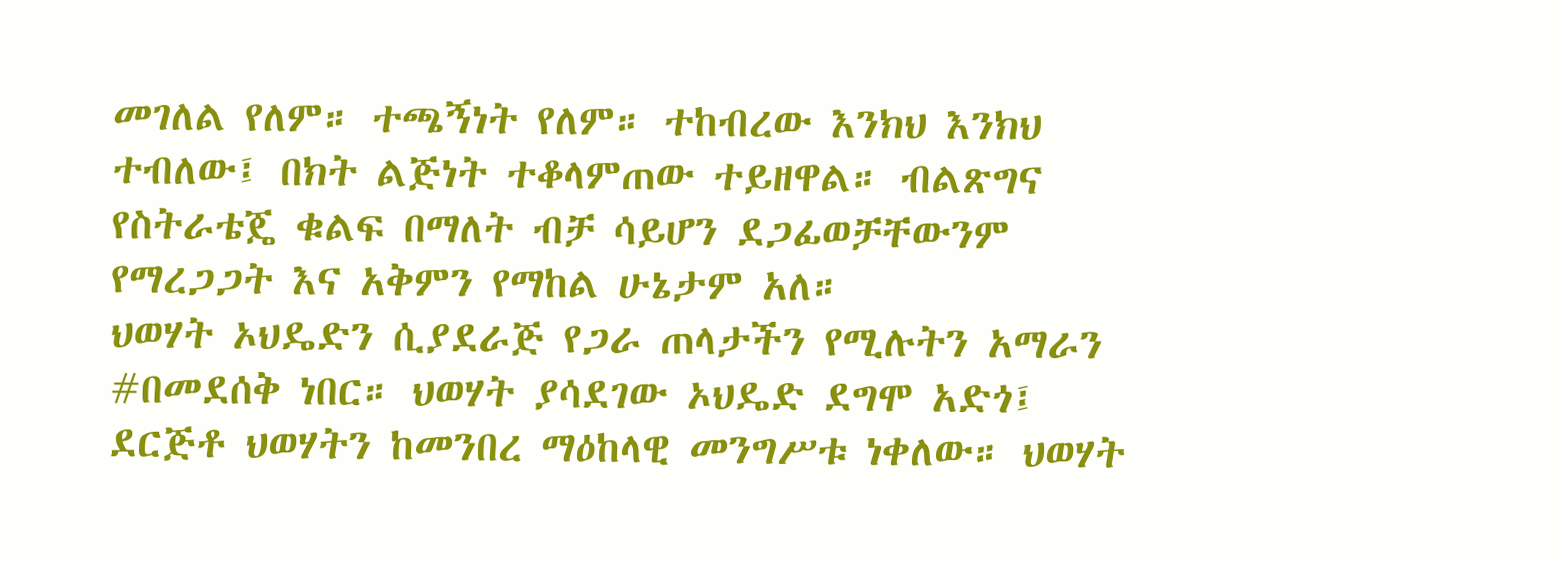መገለል የለም። ተጫኝነት የለም። ተከብረው እንክህ እንክህ ተብለው፤ በክት ልጅነት ተቆላምጠው ተይዘዋል። ብልጽግና የስትራቴጄ ቁልፍ በማለት ብቻ ሳይሆን ደጋፊወቻቸውንም የማረጋጋት እና አቅምን የማከል ሁኔታም አለ።
ህወሃት ኦህዴድን ሲያደራጅ የጋራ ጠላታችን የሚሉትን አማራን #በመደሰቅ ነበር። ህወሃት ያሳደገው ኦህዴድ ደግሞ አድጎ፤ ደርጅቶ ህወሃትን ከመንበረ ማዕከላዊ መንግሥቱ ነቀለው። ህወሃት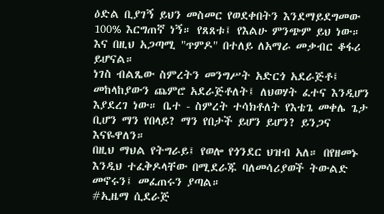ዕድል ቢያገኝ ይህን መስመር የወደቀበትን እንደማይደግመው 100% እርግጠኛ ነኝ። የጸጸቱ፤ የእልሁ ምንጭም ይህ ነው። እና በዚህ አጋጣሚ "ጥምዶ" በተለይ ለአማራ መቃብር ቆፋሪ ይሆናል።
ነገስ ብልጼው ስምረትን መንግሥት አድርጎ አደራጅቶ፤ መከላከያውን ጨምሮ አደራጅቶለት፤ ለህወሃት ፈተና እንዲሆን እያደረገ ነው። ቤተ - ስምረት ተሳክቶለት የእቴጌ መቀሌ ጌታ ቢሆን ማን የበላይ? ማን የበታች ይሆን ይሆን? ይንጋና እናዬዋለን።
በዚህ ማህል የትግራይ፤ የወሎ የጎንደር ህዝብ አለ። በየዘመኑ እንዲህ ተፈቅዶላቸው በሚደራጁ ባለመሳሪያወች ትውልድ መኖሩን፤ መፈጠሩን ያጣል።
#ኢዜማ ሲደራጅ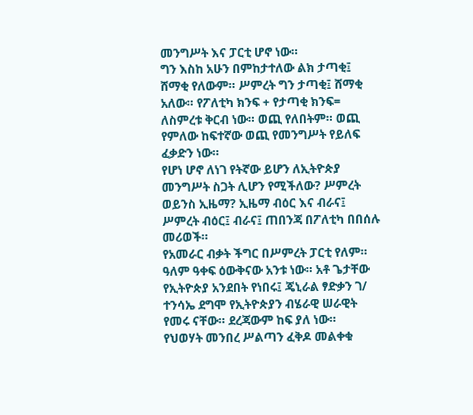መንግሥት እና ፓርቲ ሆኖ ነው።
ግን እስከ አሁን በምከታተለው ልክ ታጣቂ፤ ሸማቂ የለውም። ሥምረት ግን ታጣቂ፤ ሸማቂ አለው። የፖለቲካ ክንፍ + የታጣቂ ክንፍ= ለስምረቱ ቅርብ ነው። ወጪ የለበትም። ወጪ የምለው ከፍተኛው ወጪ የመንግሥት የይለፍ ፈቃድን ነው።
የሆነ ሆኖ ለነገ የትኛው ይሆን ለኢትዮጵያ መንግሥት ስጋት ሊሆን የሚችለው? ሥምረት ወይንስ ኢዜማ? ኢዜማ ብዕር እና ብራና፤ ሥምረት ብዕር፤ ብራና፤ ጠበንጃ በፖለቲካ በበሰሉ መሪወች።
የአመራር ብቃት ችግር በሥምረት ፓርቲ የለም። ዓለም ዓቀፍ ዕውቅናው አንቱ ነው። አቶ ጌታቸው የኢትዮጵያ አንደበት የነበሩ፤ ጄኒራል ፃድቃን ገ/ ተንሳኤ ደግሞ የኢትዮጵያን ብሄራዊ ሠራዊት የመሩ ናቸው። ደረጃውም ከፍ ያለ ነው።
የህወሃት መንበረ ሥልጣን ፈቅዶ መልቀቁ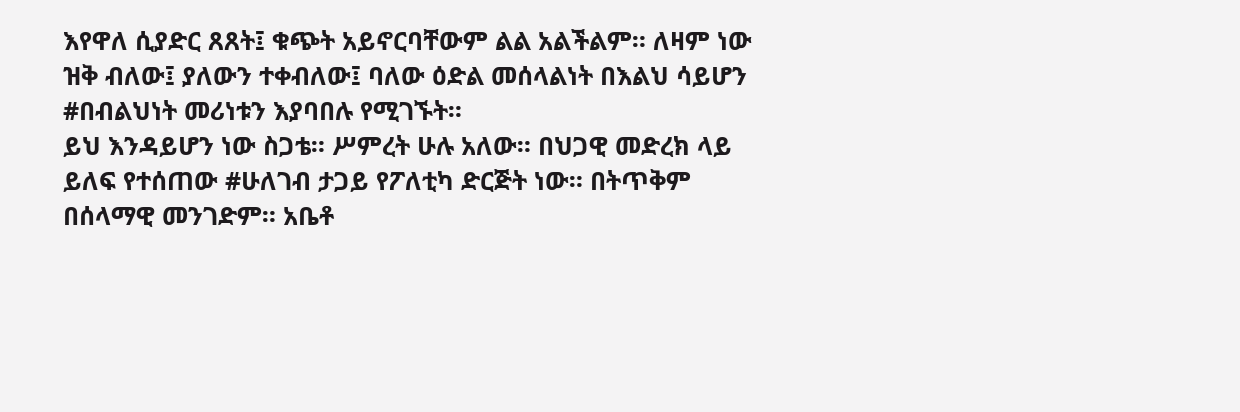እየዋለ ሲያድር ጸጸት፤ ቁጭት አይኖርባቸውም ልል አልችልም። ለዛም ነው ዝቅ ብለው፤ ያለውን ተቀብለው፤ ባለው ዕድል መሰላልነት በእልህ ሳይሆን #በብልህነት መሪነቱን እያባበሉ የሚገኙት።
ይህ እንዳይሆን ነው ስጋቴ። ሥምረት ሁሉ አለው። በህጋዊ መድረክ ላይ ይለፍ የተሰጠው #ሁለገብ ታጋይ የፖለቲካ ድርጅት ነው። በትጥቅም በሰላማዊ መንገድም። አቤቶ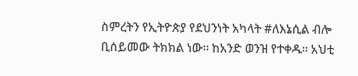ስምረትን የኢትዮጵያ የደህንነት አካላት #ለእኔሲል ብሎ ቢሰይመው ትክክል ነው። ከአንድ ወንዝ የተቀዱ። አህቲ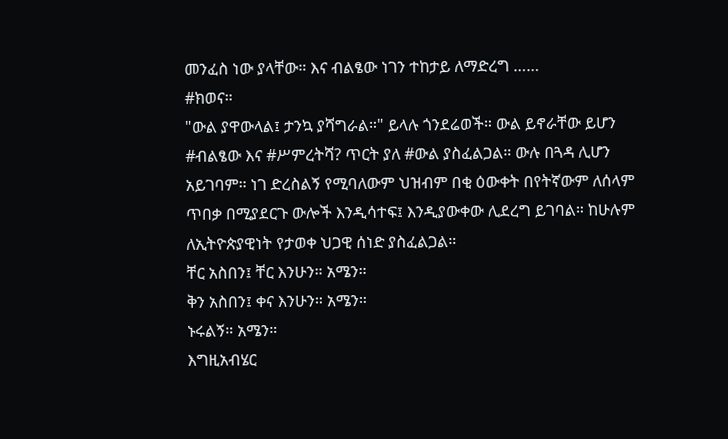መንፈስ ነው ያላቸው። እና ብልፄው ነገን ተከታይ ለማድረግ ……
#ክወና።
"ውል ያዋውላል፤ ታንኳ ያሻግራል።" ይላሉ ጎንደሬወች። ውል ይኖራቸው ይሆን #ብልፄው እና #ሥምረትሻ? ጥርት ያለ #ውል ያስፈልጋል። ውሉ በጓዳ ሊሆን አይገባም። ነገ ድረስልኝ የሚባለውም ህዝብም በቂ ዕውቀት በየትኛውም ለሰላም ጥበቃ በሚያደርጉ ውሎች እንዲሳተፍ፤ እንዲያውቀው ሊደረግ ይገባል። ከሁሉም ለኢትዮጵያዊነት የታወቀ ህጋዊ ሰነድ ያስፈልጋል።
ቸር አስበን፤ ቸር እንሁን። አሜን።
ቅን አስበን፤ ቀና እንሁን። አሜን።
ኑሩልኝ። አሜን።
እግዚአብሄር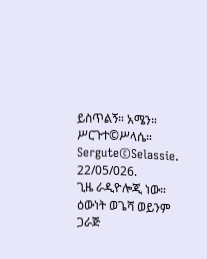ይስጥልኝ። አሜን።
ሥርጉተ©ሥላሴ።
Sergute©Selassie.
22/05/026.
ጊዜ ራዲዮሎጂ ነው።
ዕውነት ወጌሻ ወይንም ጋራጅ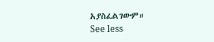አያስፈልገውም።
See less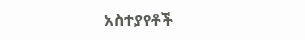አስተያየቶች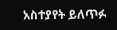አስተያየት ይለጥፉ